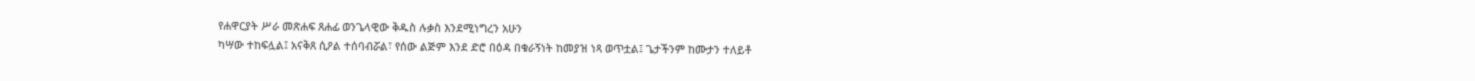የሐዋርያት ሥራ መጽሐፍ ጸሐፊ ወንጌላዊው ቅዱስ ሉቃስ እንደሚነግረን አሁን
ካሣው ተከፍሏል፤ አናቅጸ ሲዖል ተሰባብሯል፣ የሰው ልጅም እንደ ድሮ በዕዳ በቁራኝነት ከመያዝ ነጻ ወጥቷል፤ ጌታችንም ከሙታን ተለይቶ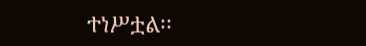ተነሥቷል፡፡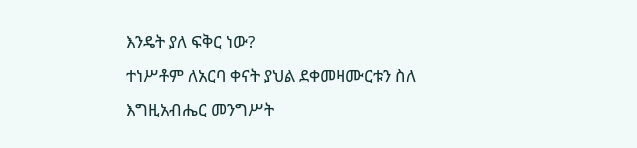እንዴት ያለ ፍቅር ነው?
ተነሥቶም ለአርባ ቀናት ያህል ደቀመዛሙርቱን ስለ እግዚአብሔር መንግሥት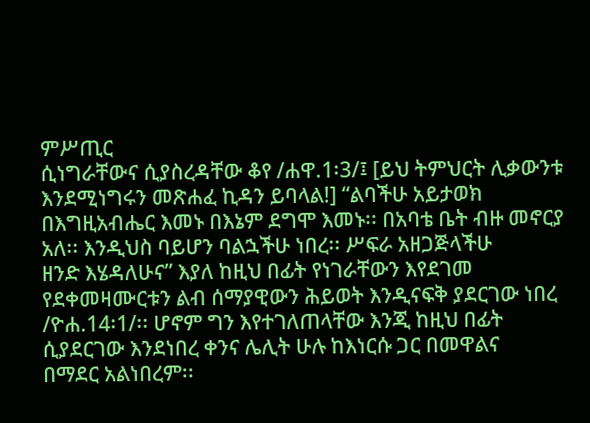ምሥጢር
ሲነግራቸውና ሲያስረዳቸው ቆየ /ሐዋ.1፡3/፤ [ይህ ትምህርት ሊቃውንቱ እንደሚነግሩን መጽሐፈ ኪዳን ይባላል!] “ልባችሁ አይታወክ
በእግዚአብሔር እመኑ በእኔም ደግሞ እመኑ፡፡ በአባቴ ቤት ብዙ መኖርያ አለ፡፡ እንዲህስ ባይሆን ባልኋችሁ ነበረ፡፡ ሥፍራ አዘጋጅላችሁ
ዘንድ እሄዳለሁና” እያለ ከዚህ በፊት የነገራቸውን እየደገመ የደቀመዛሙርቱን ልብ ሰማያዊውን ሕይወት እንዲናፍቅ ያደርገው ነበረ
/ዮሐ.14፡1/፡፡ ሆኖም ግን እየተገለጠላቸው እንጂ ከዚህ በፊት ሲያደርገው እንደነበረ ቀንና ሌሊት ሁሉ ከእነርሱ ጋር በመዋልና
በማደር አልነበረም፡፡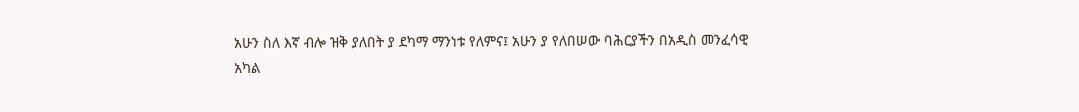አሁን ስለ እኛ ብሎ ዝቅ ያለበት ያ ደካማ ማንነቱ የለምና፤ አሁን ያ የለበሠው ባሕርያችን በአዲስ መንፈሳዊ
አካል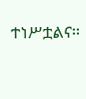ተነሥቷልና፡፡